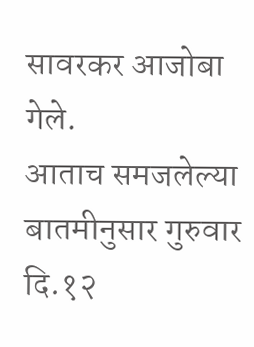सावरकर आजोबा गेले.
आताच समजलेल्या बातमीनुसार गुरुवार दि.१२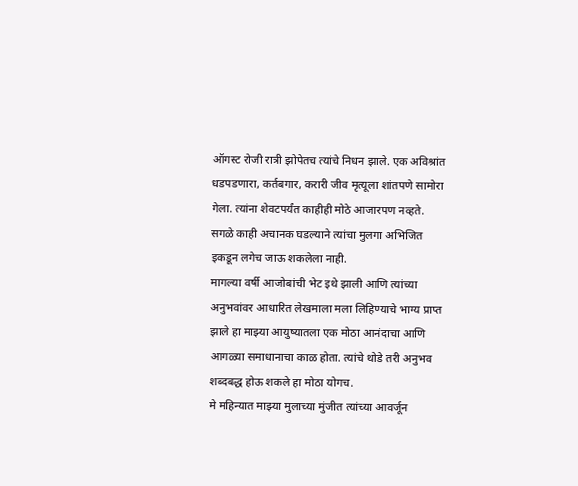ऑगस्ट रोजी रात्री झोपेतच त्यांचे निधन झाले. एक अविश्रांत धडपडणारा, कर्तबगार, करारी जीव मृत्यूला शांतपणे सामोरा गेला. त्यांना शेवटपर्यंत काहीही मोठे आजारपण नव्हते. सगळे काही अचानक घडल्याने त्यांचा मुलगा अभिजित इकडून लगेच जाऊ शकलेला नाही.
मागल्या वर्षी आजोबांची भेट इथे झाली आणि त्यांच्या अनुभवांवर आधारित लेखमाला मला लिहिण्याचे भाग्य प्राप्त झाले हा माझ्या आयुष्यातला एक मोठा आनंदाचा आणि आगळ्या समाधानाचा काळ होता. त्यांचे थोडे तरी अनुभव शब्दबद्ध होऊ शकले हा मोठा योगच.
मे महिन्यात माझ्या मुलाच्या मुंजीत त्यांच्या आवर्जून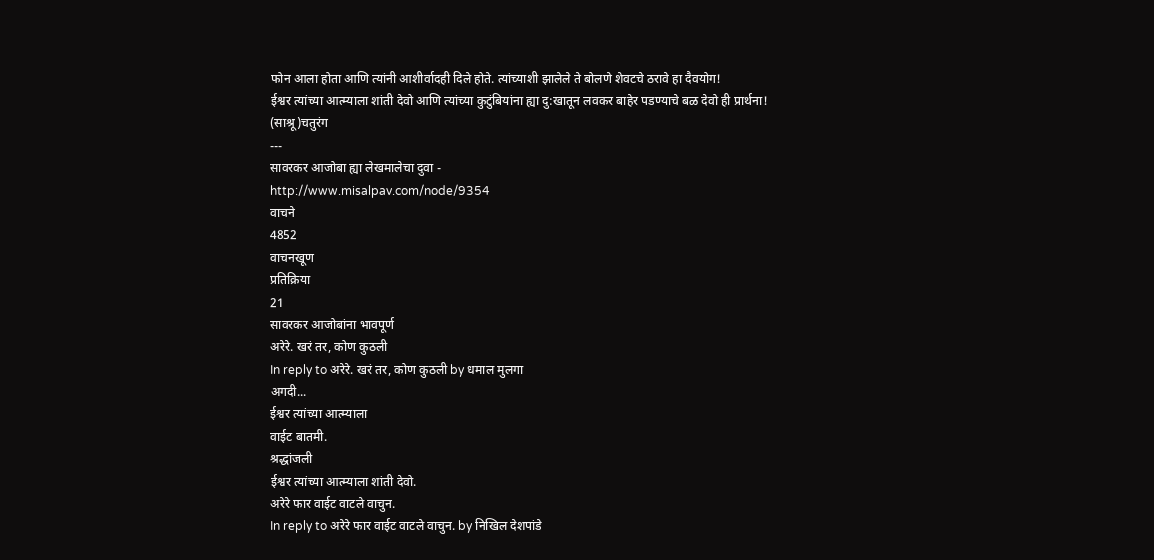फोन आला होता आणि त्यांनी आशीर्वादही दिले होते. त्यांच्याशी झालेले ते बोलणे शेवटचे ठरावे हा दैवयोग!
ईश्वर त्यांच्या आत्म्याला शांती देवो आणि त्यांच्या कुटुंबियांना ह्या दु:खातून लवकर बाहेर पडण्याचे बळ देवो ही प्रार्थना!
(साश्रू)चतुरंग
---
सावरकर आजोबा ह्या लेखमालेचा दुवा -
http://www.misalpav.com/node/9354
वाचने
4852
वाचनखूण
प्रतिक्रिया
21
सावरकर आजोबांना भावपूर्ण
अरेरे. खरं तर, कोण कुठली
In reply to अरेरे. खरं तर, कोण कुठली by धमाल मुलगा
अगदी...
ईश्वर त्यांच्या आत्म्याला
वाईट बातमी.
श्रद्धांजली
ईश्वर त्यांच्या आत्म्याला शांती देवो.
अरेरे फार वाईट वाटले वाचुन.
In reply to अरेरे फार वाईट वाटले वाचुन. by निखिल देशपांडे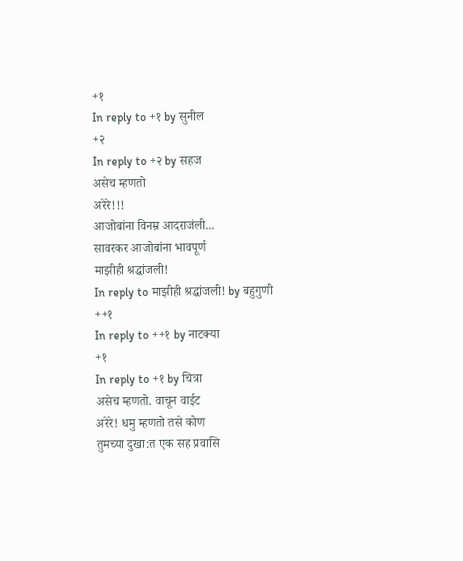+१
In reply to +१ by सुनील
+२
In reply to +२ by सहज
असेच म्हणतो
अरेरे!!!
आजोबांना विनम्र आदराजंली...
सावरकर आजोबांना भावपूर्ण
माझीही श्रद्धांजली!
In reply to माझीही श्रद्धांजली! by बहुगुणी
++१
In reply to ++१ by नाटक्या
+१
In reply to +१ by चित्रा
असेच म्हणतो. वाचून वाईट
अरेरे! धमु म्हणतो तसे कोण
तुमच्या दुखा:त एक सह प्रवासि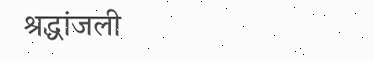श्रद्धांजली